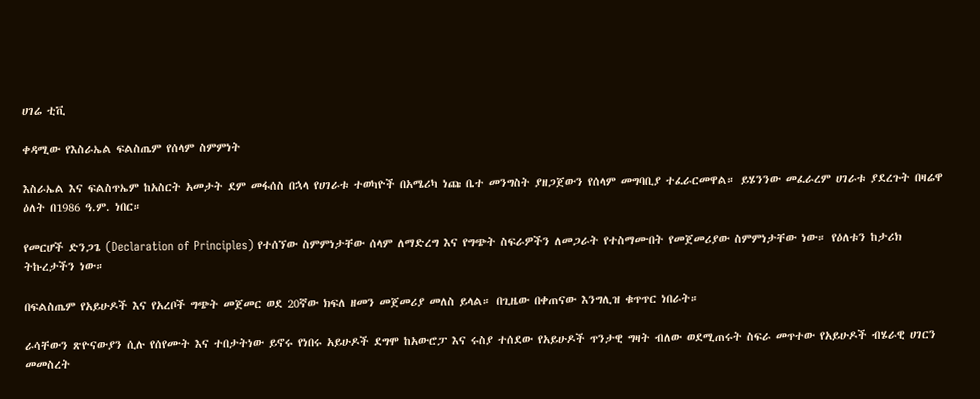ሀገሬ ቲቪ

ቀዳሚው የእስራኤል ፍልስጤም የሰላም ስምምነት

እስራኤል እና ፍልስጥኤም ከአስርት አመታት ደም መፋሰስ በኋላ የሀገራቱ ተወካዮች በአሜሪካ ነጩ ቤተ መንግስት ያዘጋጀውን የሰላም መግባቢያ ተፈራርመዋል። ይሄንንው መፈራረም ሀገራቱ ያደረጉት በዛሬዋ ዕለት በ1986 ዓ.ም. ነበር።

የመርሆች ድንጋጌ (Declaration of Principles) የተሰኘው ስምምነታቸው ሰላም ለማድረግ እና የግጭት ስፍራዎችን ለመጋራት የተስማሙበት የመጀመሪያው ስምምነታቸው ነው። የዕለቱን ከታሪክ ትኩረታችን ነው።

በፍልስጤም የአይሁዶች እና የአረቦች ግጭት መጀመር ወደ 20ኛው ክፍለ ዘመን መጀመሪያ መለስ ይላል። በጊዜው በቀጠናው እንግሊዝ ቁጥጥር ነበራት።

ራሳቸውን ጽዮናውያን ሲሉ የሰየሙት እና ተበታትነው ይኖሩ የነበሩ አይሁዶች ደግሞ ከአውሮፓ እና ሩስያ ተሰደው የአይሁዶች ጥንታዊ ግዛት ብለው ወደሚጠሩት ስፍራ መጥተው የአይሁዶች ብሄራዊ ሀገርን መመስረት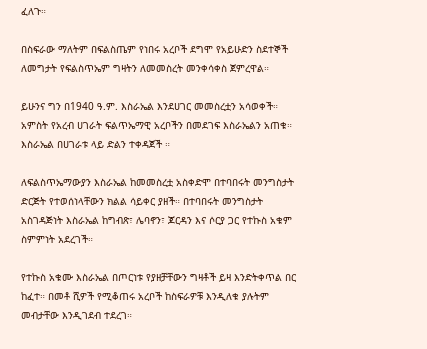ፈለጉ።

በስፍራው ማለትም በፍልስጤም የነበሩ አረቦች ደግሞ የአይሁድን ስደተኞች ለመግታት የፍልስጥኤም ግዛትን ለመመስረት መንቀሳቀስ ጀምረዋል።

ይሁንና ግን በ1940 ዓ.ም. እስራኤል እንደሀገር መመስረቷን አሳወቀች። አምስት የአረብ ሀገራት ፍልጥኤማዊ አረቦችን በመደገፍ እስራኤልን አጠቁ። እስራኤል በሀገራቱ ላይ ድልን ተቀዳጀች ።

ለፍልስጥኤማውያን እስራኤል ከመመስረቷ አስቀድሞ በተባበሩት መንግስታት ድርጅት የተወሰነላቸውን ክልል ሳይቀር ያዘች። በተባበሩት መንግስታት አስገዳጅነት እስራኤል ከግብጽ፣ ሌባኖን፣ ጆርዳን እና ሶርያ ጋር የተኩስ አቁም ስምምነት አደረገች።

የተኩስ አቁሙ እስራኤል በጦርነቱ የያዘቻቸውን ግዛቶች ይዛ እንድትቀጥል በር ከፈተ። በመቶ ሺዎች የሚቆጠሩ አረቦች ከስፍራዎቹ እንዲለቁ ያሉትም መብታቸው እንዲገደብ ተደረገ።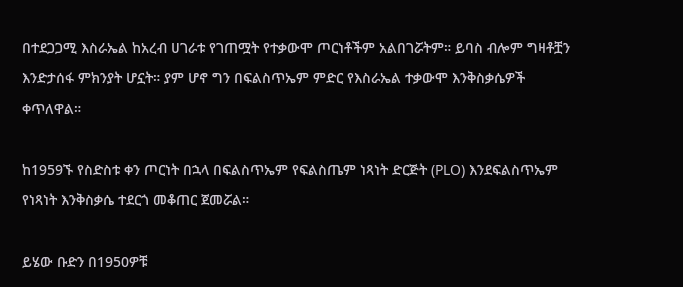በተደጋጋሚ እስራኤል ከአረብ ሀገራቱ የገጠሟት የተቃውሞ ጦርነቶችም አልበገሯትም። ይባስ ብሎም ግዛቶቿን እንድታሰፋ ምክንያት ሆኗት። ያም ሆኖ ግን በፍልስጥኤም ምድር የእስራኤል ተቃውሞ እንቅስቃሴዎች ቀጥለዋል።

ከ1959ኙ የስድስቱ ቀን ጦርነት በኋላ በፍልስጥኤም የፍልስጤም ነጻነት ድርጅት (PLO) እንደፍልስጥኤም የነጻነት እንቅስቃሴ ተደርጎ መቆጠር ጀመሯል።

ይሄው ቡድን በ1950ዎቹ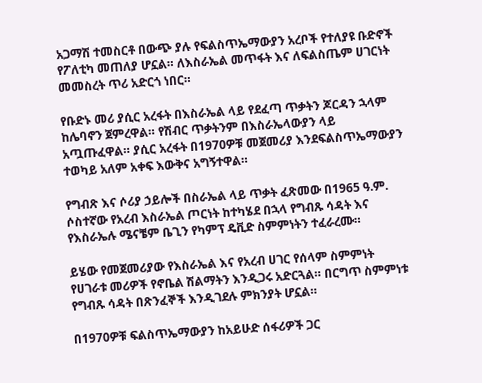አጋማሽ ተመስርቶ በውጭ ያሉ የፍልስጥኤማውያን አረቦች የተለያዩ ቡድኖች የፖለቲካ መጠለያ ሆኗል። ለእስራኤል መጥፋት እና ለፍልስጤም ሀገርነት መመስረት ጥሪ አድርጎ ነበር።

የቡድኑ መሪ ያሲር አረፋት በእስራኤል ላይ የደፈጣ ጥቃትን ጆርዳን ኋላም ከሌባኖን ጀምረዋል። የሽብር ጥቃትንም በእስራኤላውያን ላይ አጧጡፈዋል። ያሲር አረፋት በ1970ዎቹ መጀመሪያ እንደፍልስጥኤማውያን ተወካይ አለም አቀፍ እውቅና አግኝተዋል።

የግብጽ እና ሶሪያ ኃይሎች በስራኤል ላይ ጥቃት ፈጽመው በ1965 ዓ.ም. ሶስተኛው የአረብ እስራኤል ጦርነት ከተካሄደ በኋላ የግብጹ ሳዳት እና የእስራኤሉ ሜናቼም ቤጊን የካምፕ ዴቪድ ስምምነትን ተፈራረሙ።

ይሄው የመጀመሪያው የእስራኤል እና የአረብ ሀገር የሰላም ስምምነት የሀገራቱ መሪዎች የኖቤል ሽልማትን እንዲጋሩ አድርጓል። በርግጥ ስምምነቱ የግብጹ ሳዳት በጽንፈኞች እንዲገደሉ ምክንያት ሆኗል።

በ1970ዎቹ ፍልስጥኤማውያን ከአይሁድ ሰፋሪዎች ጋር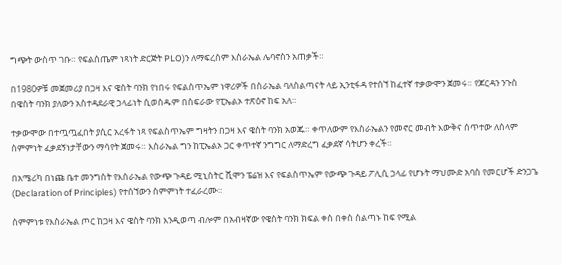ግጭት ውስጥ ገቡ። የፍልስጤም ነጻነት ድርጅት PLO)ን ለማፍረስም እስራኤል ሌባኖስን አጠቃች።

በ1980ዎቹ መጀመሪያ በጋዛ እና ዌስት ባንክ የነበሩ የፍልስጥኤም ነዋሪዎች በስራኤል ባለስልጣናት ላይ ኢንቲፋዳ የተሰኘ ከፈተኛ ተቃውሞን ጀመሩ። የጆርዳን ንጉስ በዌስት ባንክ ያለውን አስተዳደራዊ ኃላፊነት ሲወስዱም በስፍራው የፒኤልኦ ተጽዕኖ ከፍ አለ።

ተቃውሞው በተጧጧፈበት ያሲር አረፋት ነጻ የፍልስጥኤም ግዛትን በጋዛ እና ዌስት ባንክ አወጁ። ቀጥለውም የእስራኤልን የመኖር መብት እውቅና ሰጥተው ለሰላም ስምምነት ፈቃደኝነታቸውን ማሳየት ጀመሩ። እስራኤል ግን ከፒኤልኦ ጋር ቀጥተኛ ንግግር ለማድረግ ፈቃደኛ ሳትሆን ቀረች።

በአሜሪካ በነጩ ቤተ መንግስት የእስራኤል የውጭ ጉዳይ ሚኒስትር ሺሞን ፔሬዝ እና የፍልስጥኤም የውጭ ጉዳይ ፖሊሲ ኃላፊ የሆኑት ማህሙድ አባስ የመርሆች ድንጋጌ (Declaration of Principles) የተሰኘውን ስምምነት ተፈራረሙ።

ስምምነቱ የእስራኤል ጦር ከጋዛ እና ዌስት ባንክ እንዲወጣ ብሎም በአብዛኛው የዌስት ባንክ ክፍል ቀስ በቀስ ስልጣኑ ከፍ የሚል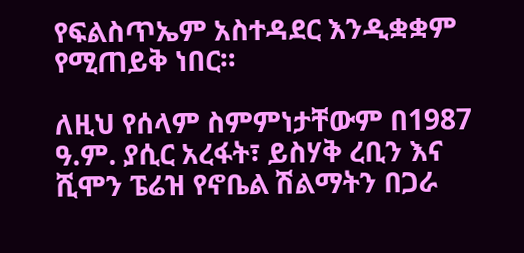የፍልስጥኤም አስተዳደር እንዲቋቋም የሚጠይቅ ነበር።

ለዚህ የሰላም ስምምነታቸውም በ1987 ዓ.ም. ያሲር አረፋት፣ ይስሃቅ ረቢን እና ሺሞን ፔሬዝ የኖቤል ሽልማትን በጋራ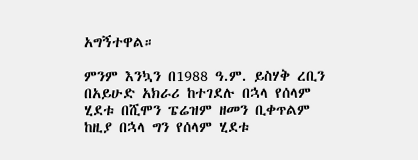አግኝተዋል።

ምንም እንኳን በ1988 ዓ.ም. ይስሃቅ ረቢን በአይሁድ አክራሪ ከተገደሉ በኋላ የሰላም ሂደቱ በሺሞን ፔሬዝም ዘመን ቢቀጥልም ከዚያ በኋላ ግን የሰላም ሂደቱ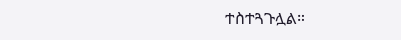ተስተጓጉሏል።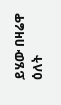ይሄው በዛሬዋ ዕለት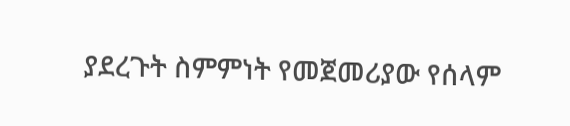ያደረጉት ስምምነት የመጀመሪያው የሰላም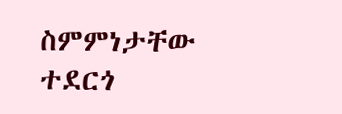ስምምነታቸው ተደርጎ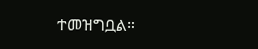ተመዝግቧል።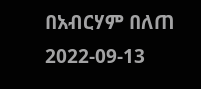በአብርሃም በለጠ
2022-09-13